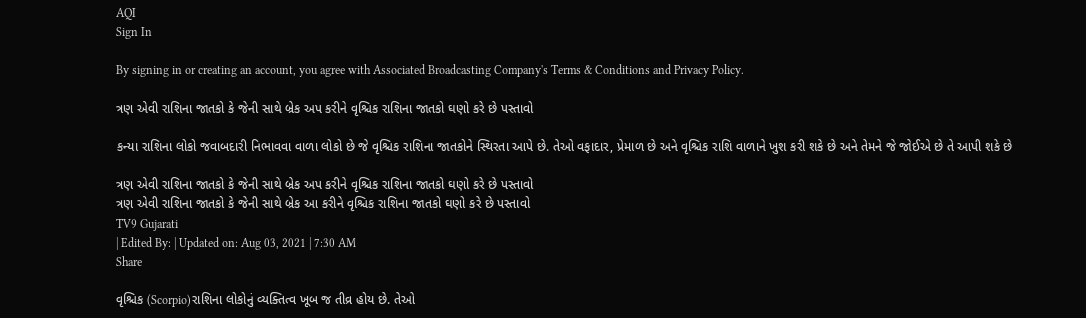AQI
Sign In

By signing in or creating an account, you agree with Associated Broadcasting Company's Terms & Conditions and Privacy Policy.

ત્રણ એવી રાશિના જાતકો કે જેની સાથે બ્રેક અપ કરીને વૃશ્ચિક રાશિના જાતકો ઘણો કરે છે પસ્તાવો

કન્યા રાશિના લોકો જવાબદારી નિભાવવા વાળા લોકો છે જે વૃશ્ચિક રાશિના જાતકોને સ્થિરતા આપે છે. તેઓ વફાદાર, પ્રેમાળ છે અને વૃશ્ચિક રાશિ વાળાને ખુશ કરી શકે છે અને તેમને જે જોઈએ છે તે આપી શકે છે

ત્રણ એવી રાશિના જાતકો કે જેની સાથે બ્રેક અપ કરીને વૃશ્ચિક રાશિના જાતકો ઘણો કરે છે પસ્તાવો
ત્રણ એવી રાશિના જાતકો કે જેની સાથે બ્રેક આ કરીને વૃશ્ચિક રાશિના જાતકો ઘણો કરે છે પસ્તાવો
TV9 Gujarati
| Edited By: | Updated on: Aug 03, 2021 | 7:30 AM
Share

વૃશ્ચિક (Scorpio)રાશિના લોકોનું વ્યક્તિત્વ ખૂબ જ તીવ્ર હોય છે. તેઓ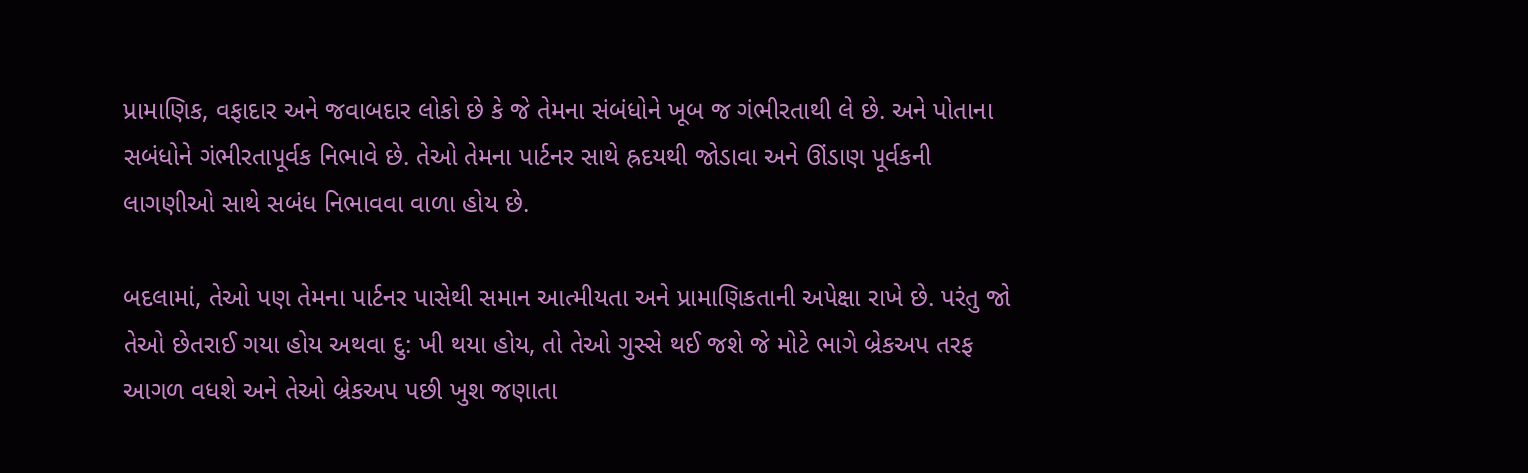પ્રામાણિક, વફાદાર અને જવાબદાર લોકો છે કે જે તેમના સંબંધોને ખૂબ જ ગંભીરતાથી લે છે. અને પોતાના સબંધોને ગંભીરતાપૂર્વક નિભાવે છે. તેઓ તેમના પાર્ટનર સાથે હ્રદયથી જોડાવા અને ઊંડાણ પૂર્વકની લાગણીઓ સાથે સબંધ નિભાવવા વાળા હોય છે.

બદલામાં, તેઓ પણ તેમના પાર્ટનર પાસેથી સમાન આત્મીયતા અને પ્રામાણિકતાની અપેક્ષા રાખે છે. પરંતુ જો તેઓ છેતરાઈ ગયા હોય અથવા દુ: ખી થયા હોય, તો તેઓ ગુસ્સે થઈ જશે જે મોટે ભાગે બ્રેકઅપ તરફ આગળ વધશે અને તેઓ બ્રેકઅપ પછી ખુશ જણાતા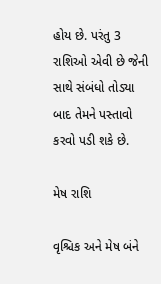હોય છે. પરંતુ 3 રાશિઓ એવી છે જેની સાથે સંબંધો તોડ્યા બાદ તેમને પસ્તાવો કરવો પડી શકે છે.

મેષ રાશિ

વૃશ્ચિક અને મેષ બંને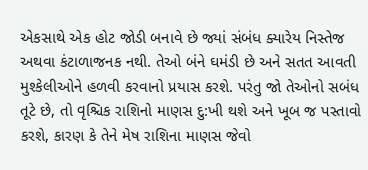એકસાથે એક હોટ જોડી બનાવે છે જ્યાં સંબંધ ક્યારેય નિસ્તેજ અથવા કંટાળાજનક નથી. તેઓ બંને ઘમંડી છે અને સતત આવતી મુશ્કેલીઓને હળવી કરવાનો પ્રયાસ કરશે. પરંતુ જો તેઓનો સબંધ તૂટે છે, તો વૃશ્ચિક રાશિનો માણસ દુ:ખી થશે અને ખૂબ જ પસ્તાવો કરશે, કારણ કે તેને મેષ રાશિના માણસ જેવો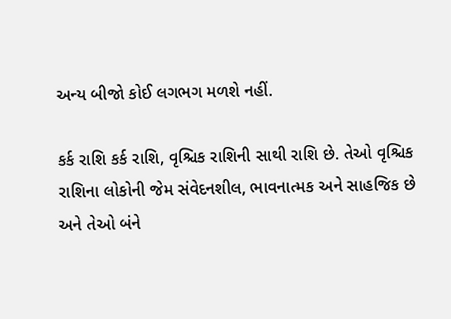અન્ય બીજો કોઈ લગભગ મળશે નહીં.

કર્ક રાશિ કર્ક રાશિ, વૃશ્ચિક રાશિની સાથી રાશિ છે. તેઓ વૃશ્ચિક રાશિના લોકોની જેમ સંવેદનશીલ, ભાવનાત્મક અને સાહજિક છે અને તેઓ બંને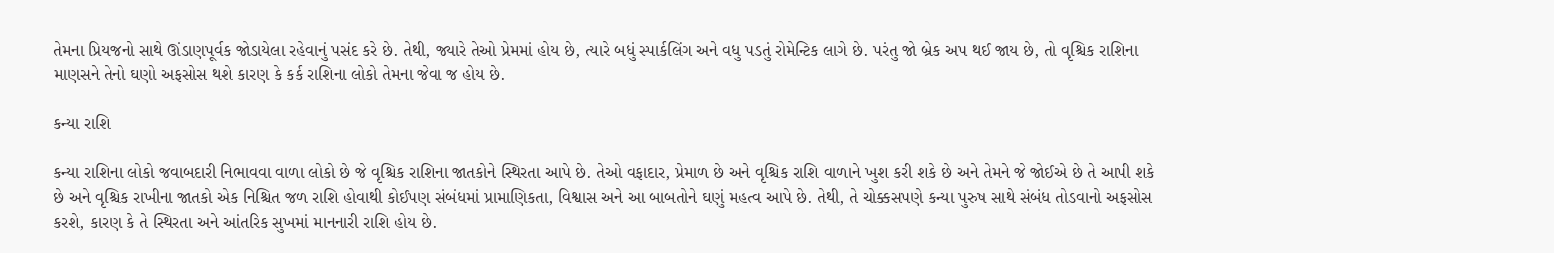તેમના પ્રિયજનો સાથે ઊંડાણપૂર્વક જોડાયેલા રહેવાનું પસંદ કરે છે. તેથી, જ્યારે તેઓ પ્રેમમાં હોય છે, ત્યારે બધું સ્પાર્કલિંગ અને વધુ પડતું રોમેન્ટિક લાગે છે. પરંતુ જો બ્રેક અપ થઈ જાય છે, તો વૃશ્ચિક રાશિના માણસને તેનો ઘણો અફસોસ થશે કારણ કે કર્ક રાશિના લોકો તેમના જેવા જ હોય છે.

કન્યા રાશિ

કન્યા રાશિના લોકો જવાબદારી નિભાવવા વાળા લોકો છે જે વૃશ્ચિક રાશિના જાતકોને સ્થિરતા આપે છે. તેઓ વફાદાર, પ્રેમાળ છે અને વૃશ્ચિક રાશિ વાળાને ખુશ કરી શકે છે અને તેમને જે જોઈએ છે તે આપી શકે છે અને વૃશ્ચિક રાખીના જાતકો એક નિશ્ચિત જળ રાશિ હોવાથી કોઈપણ સંબંધમાં પ્રામાણિકતા, વિશ્વાસ અને આ બાબતોને ઘણું મહત્વ આપે છે. તેથી, તે ચોક્કસપણે કન્યા પુરુષ સાથે સંબંધ તોડવાનો અફસોસ કરશે, કારણ કે તે સ્થિરતા અને આંતરિક સુખમાં માનનારી રાશિ હોય છે.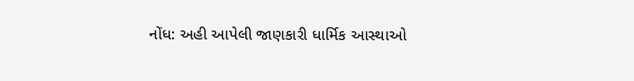નોંધ: અહી આપેલી જાણકારી ધાર્મિક આસ્થાઓ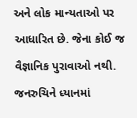અને લોક માન્યતાઓ પર આધારિત છે. જેના કોઈ જ વૈજ્ઞાનિક પુરાવાઓ નથી. જનરુચિને ધ્યાનમાં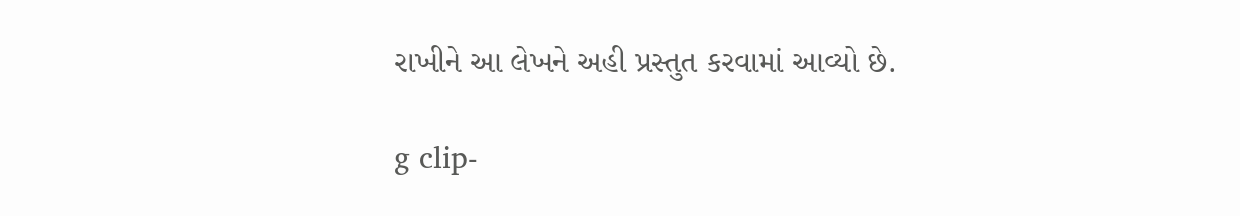રાખીને આ લેખને અહી પ્રસ્તુત કરવામાં આવ્યો છે.

g clip-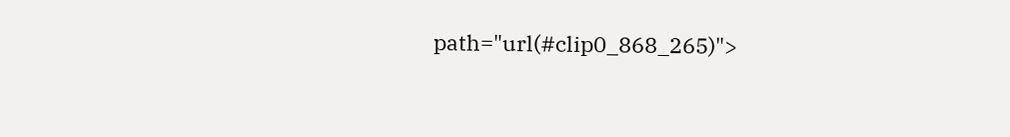path="url(#clip0_868_265)">